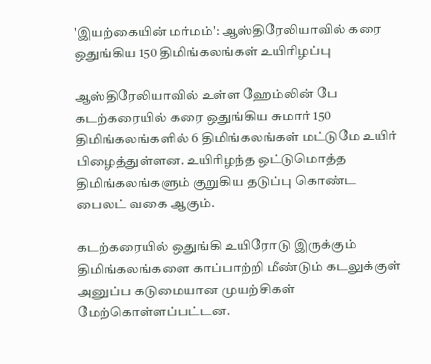'இயற்கையின் மர்மம்': ஆஸ்திரேலியாவில் கரை ஒதுங்கிய 150 திமிங்கலங்கள் உயிரிழப்பு

ஆஸ்திரேலியாவில் உள்ள ஹேம்லின் பே கடற்கரையில் கரை ஒதுங்கிய சுமார் 150 திமிங்கலங்களில் 6 திமிங்கலங்கள் மட்டுமே உயிர் பிழைத்துள்ளன. உயிரிழந்த ஒட்டுமொத்த திமிங்கலங்களும் குறுகிய தடுப்பு கொண்ட பைலட் வகை ஆகும்.

கடற்கரையில் ஒதுங்கி உயிரோடு இருக்கும் திமிங்கலங்களை காப்பாற்றி மீண்டும் கடலுக்குள் அனுப்ப கடுமையான முயற்சிகள் மேற்கொள்ளப்பட்டன.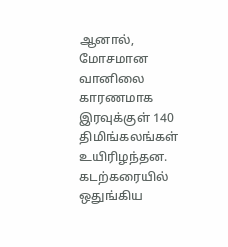ஆனால், மோசமான வானிலை காரணமாக இரவுக்குள் 140 திமிங்கலங்கள் உயிரிழந்தன. கடற்கரையில் ஒதுங்கிய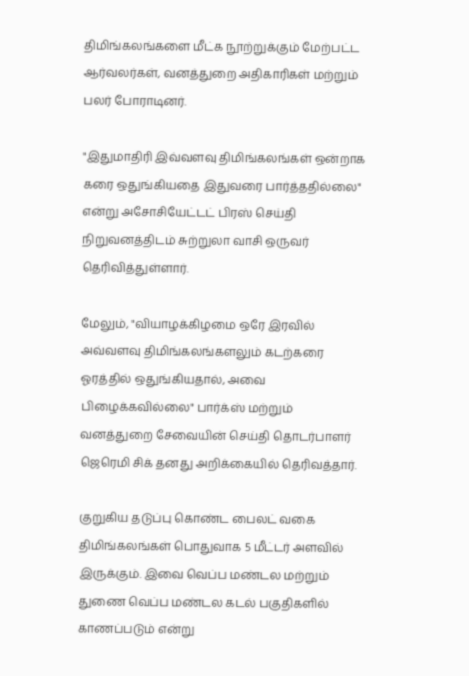திமிங்கலங்களை மீட்க நூற்றுக்கும் மேற்பட்ட ஆர்வலர்கள், வனத்துறை அதிகாரிகள் மற்றும் பலர் போராடினர்.

"இதுமாதிரி இவ்வளவு திமிங்கலங்கள் ஒன்றாக கரை ஒதுங்கியதை இதுவரை பார்த்ததில்லை" என்று அசோசியேட்டட் பிரஸ் செய்தி நிறுவனத்திடம் சுற்றுலா வாசி ஒருவர் தெரிவித்துள்ளார்.

மேலும், "வியாழக்கிழமை ஒரே இரவில் அவ்வளவு திமிங்கலங்களலும் கடற்கரை ஓரத்தில் ஒதுங்கியதால், அவை பிழைக்கவில்லை" பார்க்ஸ் மற்றும் வனத்துறை சேவையின் செய்தி தொடர்பாளர் ஜெரெமி சிக் தனது அறிக்கையில் தெரிவத்தார்.

குறுகிய தடுப்பு கொண்ட பைலட் வகை திமிங்கலங்கள் பொதுவாக 5 மீட்டர் அளவில் இருக்கும். இவை வெப்ப மண்டல மற்றும் துணை வெப்ப மண்டல கடல் பகுதிகளில் காணப்படும் என்று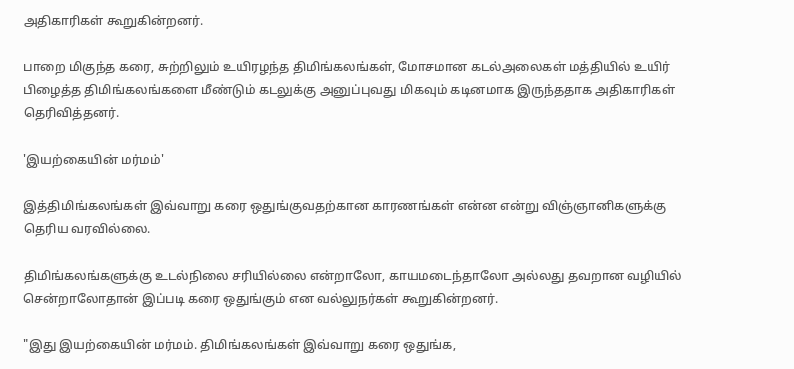அதிகாரிகள் கூறுகின்றனர்.

பாறை மிகுந்த கரை, சுற்றிலும் உயிரழந்த திமிங்கலங்கள், மோசமான கடல்அலைகள் மத்தியில் உயிர் பிழைத்த திமிங்கலங்களை மீண்டும் கடலுக்கு அனுப்புவது மிகவும் கடினமாக இருந்ததாக அதிகாரிகள் தெரிவித்தனர்.

'இயற்கையின் மர்மம்'

இத்திமிங்கலங்கள் இவ்வாறு கரை ஒதுங்குவதற்கான காரணங்கள் என்ன என்று விஞ்ஞானிகளுக்கு தெரிய வரவில்லை.

திமிங்கலங்களுக்கு உடல்நிலை சரியில்லை என்றாலோ, காயமடைந்தாலோ அல்லது தவறான வழியில் சென்றாலோதான் இப்படி கரை ஒதுங்கும் என வல்லுநர்கள் கூறுகின்றனர்.

"இது இயற்கையின் மர்மம். திமிங்கலங்கள் இவ்வாறு கரை ஒதுங்க,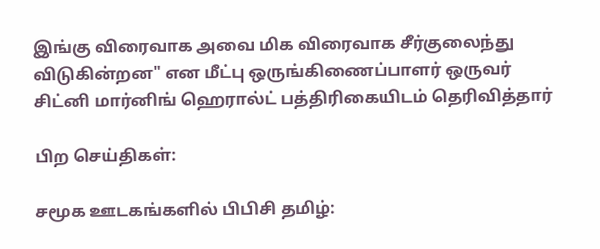இங்கு விரைவாக அவை மிக விரைவாக சீர்குலைந்து விடுகின்றன" என மீட்பு ஒருங்கிணைப்பாளர் ஒருவர் சிட்னி மார்னிங் ஹெரால்ட் பத்திரிகையிடம் தெரிவித்தார்

பிற செய்திகள்:

சமூக ஊடகங்களில் பிபிசி தமிழ்: